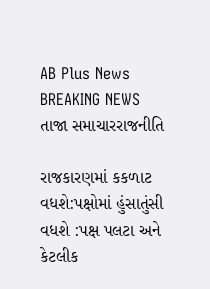AB Plus News
BREAKING NEWS
તાજા સમાચારરાજનીતિ

રાજકારણમાં કકળાટ વધશે:પક્ષોમાં હુંસાતુંસી વધશે :પક્ષ પલટા અને કેટલીક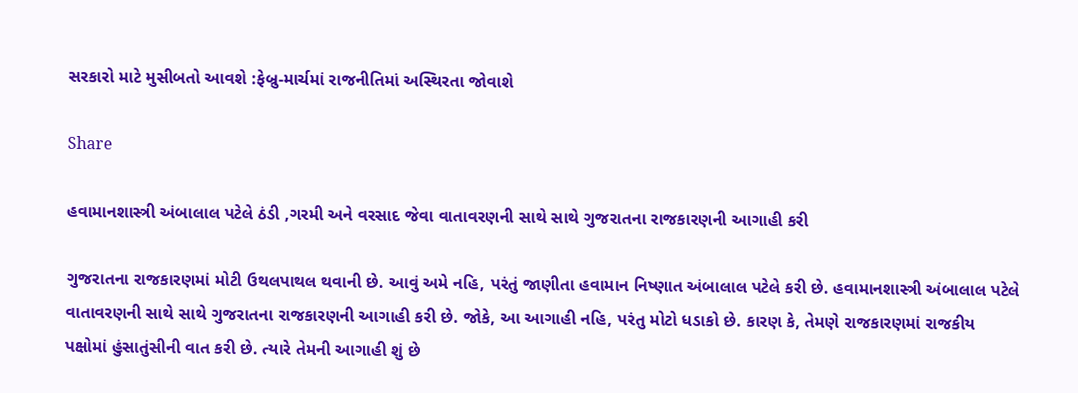સરકારો માટે મુસીબતો આવશે :ફેબ્રુ-માર્ચમાં રાજનીતિમાં અસ્થિરતા જોવાશે

Share

હવામાનશાસ્ત્રી અંબાલાલ પટેલે ઠંડી ,ગરમી અને વરસાદ જેવા વાતાવરણની સાથે સાથે ગુજરાતના રાજકારણની આગાહી કરી

ગુજરાતના રાજકારણમાં મોટી ઉથલપાથલ થવાની છે. આવું અમે નહિ, પરંતું જાણીતા હવામાન નિષ્ણાત અંબાલાલ પટેલે કરી છે. હવામાનશાસ્ત્રી અંબાલાલ પટેલે વાતાવરણની સાથે સાથે ગુજરાતના રાજકારણની આગાહી કરી છે. જોકે, આ આગાહી નહિ, પરંતુ મોટો ધડાકો છે. કારણ કે, તેમણે રાજકારણમાં રાજકીય પક્ષોમાં હુંસાતુંસીની વાત કરી છે. ત્યારે તેમની આગાહી શું છે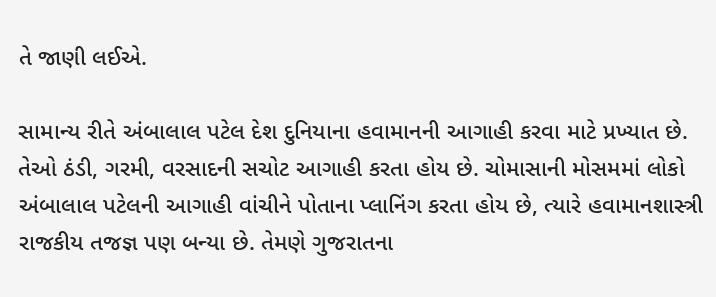તે જાણી લઈએ.

સામાન્ય રીતે અંબાલાલ પટેલ દેશ દુનિયાના હવામાનની આગાહી કરવા માટે પ્રખ્યાત છે. તેઓ ઠંડી, ગરમી, વરસાદની સચોટ આગાહી કરતા હોય છે. ચોમાસાની મોસમમાં લોકો અંબાલાલ પટેલની આગાહી વાંચીને પોતાના પ્લાનિંગ કરતા હોય છે, ત્યારે હવામાનશાસ્ત્રી રાજકીય તજજ્ઞ પણ બન્યા છે. તેમણે ગુજરાતના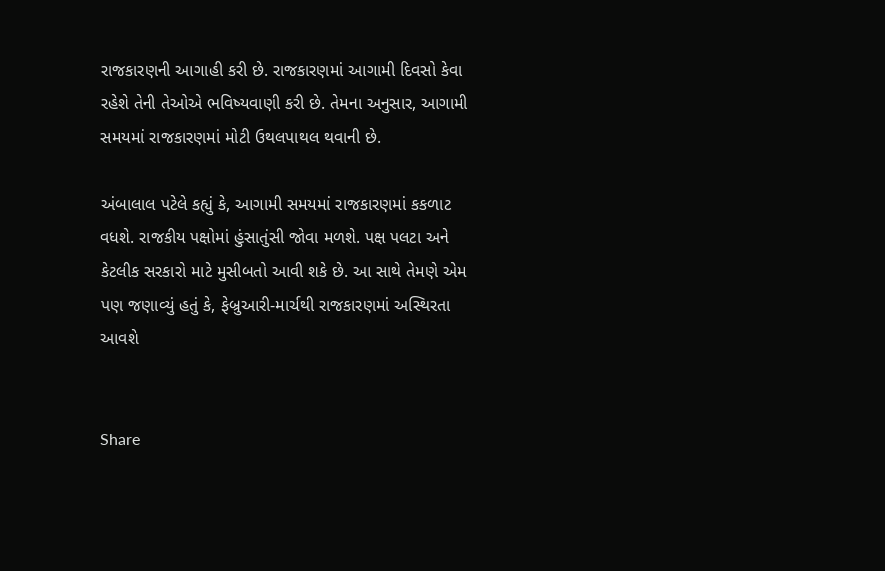રાજકારણની આગાહી કરી છે. રાજકારણમાં આગામી દિવસો કેવા રહેશે તેની તેઓએ ભવિષ્યવાણી કરી છે. તેમના અનુસાર, આગામી સમયમાં રાજકારણમાં મોટી ઉથલપાથલ થવાની છે.

અંબાલાલ પટેલે કહ્યું કે, આગામી સમયમાં રાજકારણમાં કકળાટ વધશે. રાજકીય પક્ષોમાં હુંસાતુંસી જોવા મળશે. પક્ષ પલટા અને કેટલીક સરકારો માટે મુસીબતો આવી શકે છે. આ સાથે તેમણે એમ પણ જણાવ્યું હતું કે, ફેબ્રુઆરી-માર્ચથી રાજકારણમાં અસ્થિરતા આવશે


Share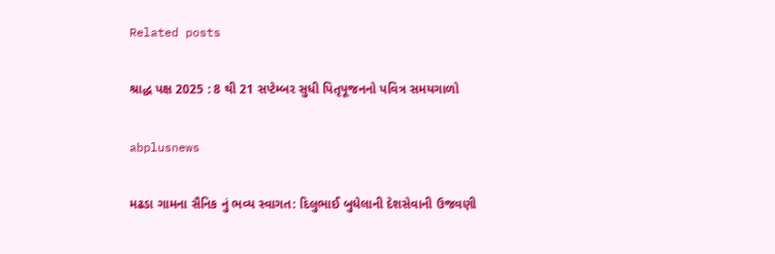Related posts

શ્રાદ્ધ પક્ષ 2025 : 8 થી 21 સપ્ટેમ્બર સુધી પિતૃપૂજનનો પવિત્ર સમયગાળો

abplusnews

મઢડા ગામના સૈનિક નું ભવ્ય સ્વાગત: દિલુભાઈ બુધેલાની દેશસેવાની ઉજવણી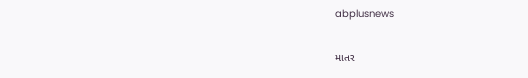abplusnews

માતર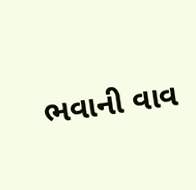ભવાની વાવ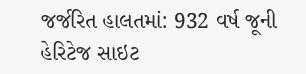જર્જરિત હાલતમાં: 932 વર્ષ જૂની હેરિટેજ સાઇટ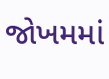જોખમમાં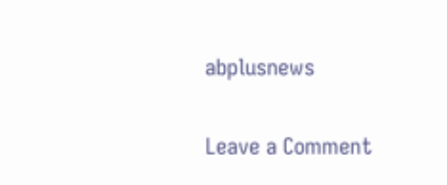abplusnews

Leave a Comment